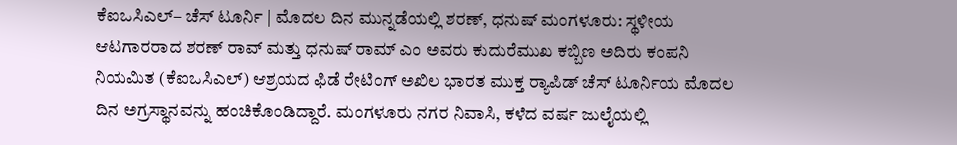ಕೆಐಒಸಿಎಲ್‌– ಚೆಸ್ ಟೂರ್ನಿ | ಮೊದಲ ದಿನ ಮುನ್ನಡೆಯಲ್ಲಿ ಶರಣ್‌, ಧನುಷ್ ಮಂಗಳೂರು: ಸ್ಥಳೀಯ ಆಟಗಾರರಾದ ಶರಣ್ ರಾವ್‌ ಮತ್ತು ಧನುಷ್ ರಾಮ್ ಎಂ ಅವರು ಕುದುರೆಮುಖ ಕಬ್ಬಿಣ ಅದಿರು ಕಂಪನಿ ನಿಯಮಿತ (ಕೆಐಒಸಿಎಲ್‌) ಆಶ್ರಯದ ಫಿಡೆ ರೇಟಿಂಗ್ ಅಖಿಲ ಭಾರತ ಮುಕ್ತ ರ‍್ಯಾಪಿಡ್ ಚೆಸ್ ಟೂರ್ನಿಯ ಮೊದಲ ದಿನ ಅಗ್ರಸ್ಥಾನವನ್ನು ಹಂಚಿಕೊಂಡಿದ್ದಾರೆ. ಮಂಗಳೂರು ನಗರ ನಿವಾಸಿ, ಕಳೆದ ವರ್ಷ ಜುಲೈಯಲ್ಲಿ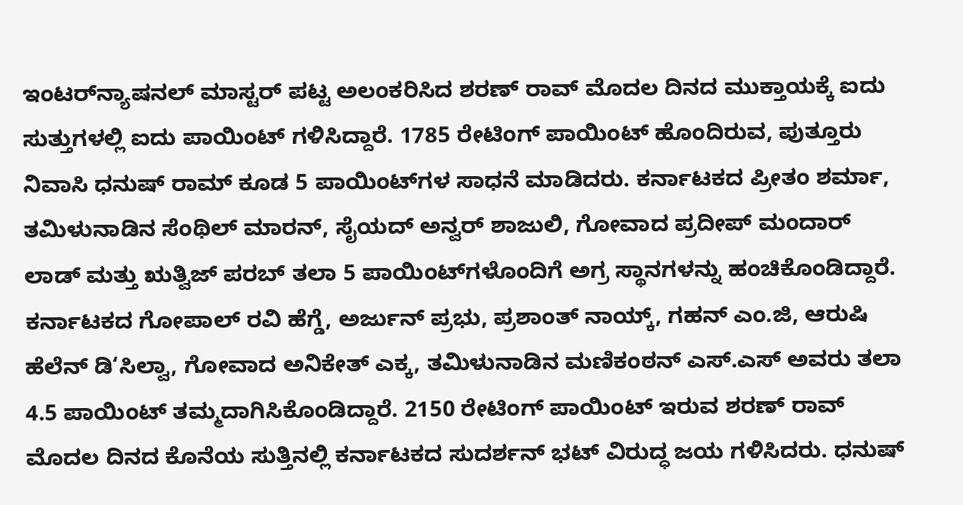ಇಂಟರ್‌ನ್ಯಾಷನಲ್ ಮಾಸ್ಟರ್ ಪಟ್ಟ ಅಲಂಕರಿಸಿದ ಶರಣ್ ರಾವ್ ಮೊದಲ ದಿನದ ಮುಕ್ತಾಯಕ್ಕೆ ಐದು ಸುತ್ತುಗಳಲ್ಲಿ ಐದು ಪಾಯಿಂಟ್ ಗಳಿಸಿದ್ದಾರೆ. 1785 ರೇಟಿಂಗ್ ಪಾಯಿಂಟ್ ಹೊಂದಿರುವ, ಪುತ್ತೂರು ನಿವಾಸಿ ಧನುಷ್ ರಾಮ್ ಕೂಡ 5 ಪಾಯಿಂಟ್‌ಗಳ ಸಾಧನೆ ಮಾಡಿದರು. ಕರ್ನಾಟಕದ ಪ್ರೀತಂ ಶರ್ಮಾ, ತಮಿಳುನಾಡಿನ ಸೆಂಥಿಲ್ ಮಾರನ್‌, ಸೈಯದ್ ಅನ್ವರ್ ಶಾಜುಲಿ, ಗೋವಾದ ಪ್ರದೀಪ್ ಮಂದಾರ್ ಲಾಡ್‌ ಮತ್ತು ಋತ್ವಿಜ್ ಪರಬ್‌ ತಲಾ 5 ಪಾಯಿಂಟ್‌ಗಳೊಂದಿಗೆ ಅಗ್ರ ಸ್ಥಾನಗಳನ್ನು ಹಂಚಿಕೊಂಡಿದ್ದಾರೆ. ಕರ್ನಾಟಕದ ಗೋಪಾಲ್ ರವಿ ಹೆಗ್ಡೆ, ಅರ್ಜುನ್ ಪ್ರಭು, ಪ್ರಶಾಂತ್ ನಾಯ್ಕ್‌, ಗಹನ್ ಎಂ.ಜಿ, ಆರುಷಿ ಹೆಲೆನ್ ಡಿ‘ಸಿಲ್ವಾ, ಗೋವಾದ ಅನಿಕೇತ್ ಎಕ್ಕ, ತಮಿಳುನಾಡಿನ ಮಣಿಕಂಠನ್‌ ಎಸ್‌.ಎಸ್‌ ಅವರು ತಲಾ 4.5 ಪಾಯಿಂಟ್‌ ತಮ್ಮದಾಗಿಸಿಕೊಂಡಿದ್ದಾರೆ. 2150 ರೇಟಿಂಗ್ ಪಾಯಿಂಟ್‌ ಇರುವ ಶರಣ್ ರಾವ್ ಮೊದಲ ದಿನದ ಕೊನೆಯ ಸುತ್ತಿನಲ್ಲಿ ಕರ್ನಾಟಕದ ಸುದರ್ಶನ್ ಭಟ್ ವಿರುದ್ಧ ಜಯ ಗಳಿಸಿದರು. ಧನುಷ್‌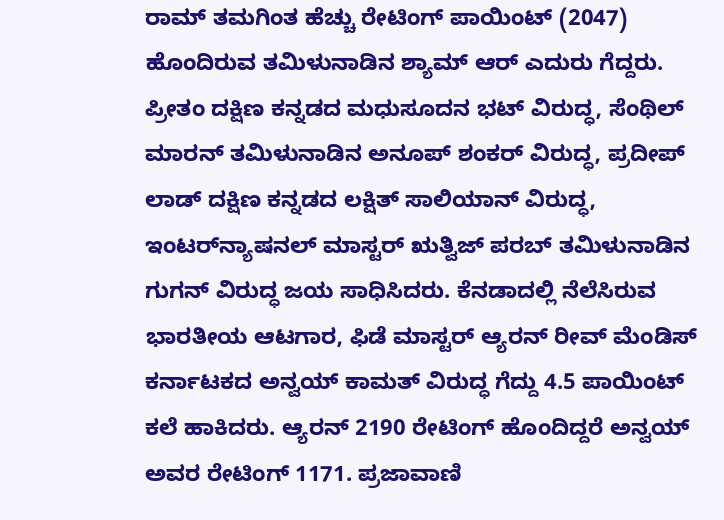ರಾಮ್ ತಮಗಿಂತ ಹೆಚ್ಚು ರೇಟಿಂಗ್ ಪಾಯಿಂಟ್‌ (2047) ಹೊಂದಿರುವ ತಮಿಳುನಾಡಿನ ಶ್ಯಾಮ್ ಆರ್ ಎದುರು ಗೆದ್ದರು. ಪ್ರೀತಂ ದಕ್ಷಿಣ ಕನ್ನಡದ ಮಧುಸೂದನ ಭಟ್ ವಿರುದ್ಧ, ಸೆಂಥಿಲ್ ಮಾರನ್ ತಮಿಳುನಾಡಿನ ಅನೂಪ್ ಶಂಕರ್ ವಿರುದ್ಧ, ಪ್ರದೀಪ್ ಲಾಡ್‌ ದಕ್ಷಿಣ ಕನ್ನಡದ ಲಕ್ಷಿತ್ ಸಾಲಿಯಾನ್ ವಿರುದ್ಧ, ಇಂಟರ್‌ನ್ಯಾಷನಲ್ ಮಾಸ್ಟರ್ ಋತ್ವಿಜ್ ಪರಬ್ ತಮಿಳುನಾಡಿನ ಗುಗನ್ ವಿರುದ್ಧ ಜಯ ಸಾಧಿಸಿದರು. ಕೆನಡಾದಲ್ಲಿ ನೆಲೆಸಿರುವ ಭಾರತೀಯ ಆಟಗಾರ, ಫಿಡೆ ಮಾಸ್ಟರ್‌ ಆ್ಯರನ್ ರೀವ್ ಮೆಂಡಿಸ್ ಕರ್ನಾಟಕದ ಅನ್ವಯ್ ಕಾಮತ್‌ ವಿರುದ್ಧ ಗೆದ್ದು 4.5 ಪಾಯಿಂಟ್ ಕಲೆ ಹಾಕಿದರು. ಆ್ಯರನ್ 2190 ರೇಟಿಂಗ್ ಹೊಂದಿದ್ದರೆ ಅನ್ವಯ್ ಅವರ ರೇಟಿಂಗ್ 1171. ಪ್ರಜಾವಾಣಿ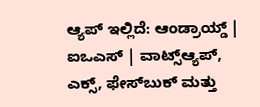ಆ್ಯಪ್ ಇಲ್ಲಿದೆ: ಆಂಡ್ರಾಯ್ಡ್ | ಐಒಎಸ್ | ವಾಟ್ಸ್ಆ್ಯಪ್, ಎಕ್ಸ್, ಫೇಸ್‌ಬುಕ್ ಮತ್ತು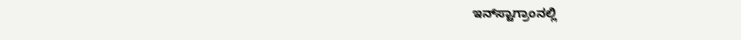ಇನ್‌ಸ್ಟಾಗ್ರಾಂನಲ್ಲಿ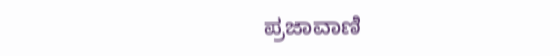ಪ್ರಜಾವಾಣಿ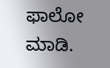ಫಾಲೋ ಮಾಡಿ.